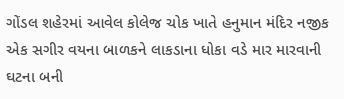ગોંડલ શહેરમાં આવેલ કોલેજ ચોક ખાતે હનુમાન મંદિર નજીક એક સગીર વયના બાળકને લાકડાના ધોકા વડે માર મારવાની ઘટના બની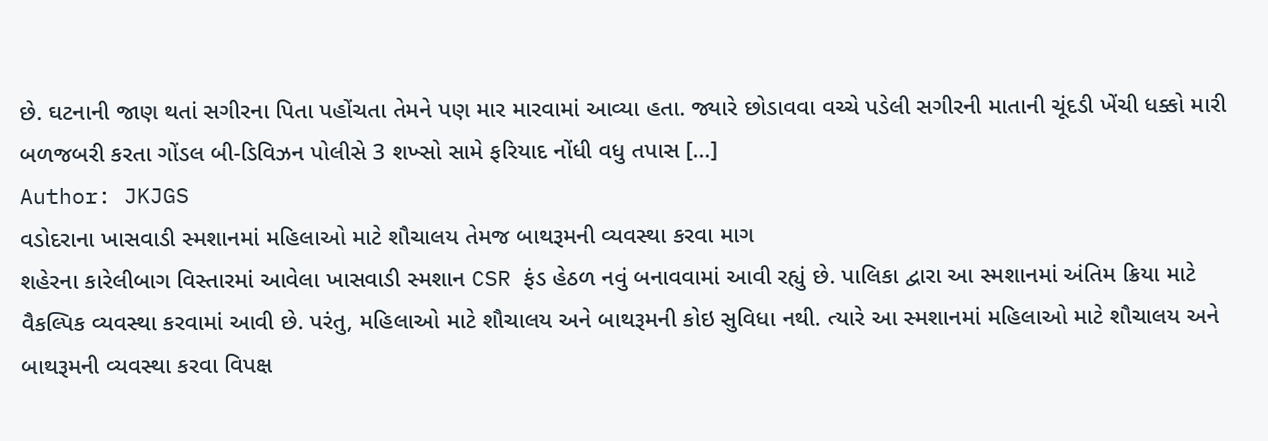છે. ઘટનાની જાણ થતાં સગીરના પિતા પહોંચતા તેમને પણ માર મારવામાં આવ્યા હતા. જ્યારે છોડાવવા વચ્ચે પડેલી સગીરની માતાની ચૂંદડી ખેંચી ધક્કો મારી બળજબરી કરતા ગોંડલ બી-ડિવિઝન પોલીસે 3 શખ્સો સામે ફરિયાદ નોંધી વધુ તપાસ […]
Author: JKJGS
વડોદરાના ખાસવાડી સ્મશાનમાં મહિલાઓ માટે શૌચાલય તેમજ બાથરૂમની વ્યવસ્થા કરવા માગ
શહેરના કારેલીબાગ વિસ્તારમાં આવેલા ખાસવાડી સ્મશાન CSR ફંડ હેઠળ નવું બનાવવામાં આવી રહ્યું છે. પાલિકા દ્વારા આ સ્મશાનમાં અંતિમ ક્રિયા માટે વૈકલ્પિક વ્યવસ્થા કરવામાં આવી છે. પરંતુ, મહિલાઓ માટે શૌચાલય અને બાથરૂમની કોઇ સુવિધા નથી. ત્યારે આ સ્મશાનમાં મહિલાઓ માટે શૌચાલય અને બાથરૂમની વ્યવસ્થા કરવા વિપક્ષ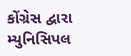કોંગ્રેસ દ્વારા મ્યુનિસિપલ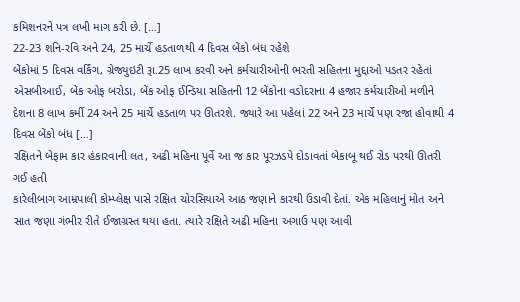કમિશનરને પત્ર લખી માગ કરી છે. […]
22-23 શનિ-રવિ અને 24, 25 માર્ચે હડતાળથી 4 દિવસ બેંકો બંધ રહેશે
બેંકોમાં 5 દિવસ વર્કિંગ, ગ્રેજ્યુઇટી રૂા.25 લાખ કરવી અને કર્મચારીઓની ભરતી સહિતના મુદ્દાઓ પડતર રહેતાં એસબીઆઈ, બેંક ઓફ બરોડા, બેંક ઓફ ઈન્ડિયા સહિતની 12 બેંકોના વડોદરાના 4 હજાર કર્મચારીઓ મળીને દેશના 8 લાખ કર્મી 24 અને 25 માર્ચે હડતાળ પર ઊતરશે. જ્યારે આ પહેલાં 22 અને 23 માર્ચે પણ રજા હોવાથી 4 દિવસ બેંકો બંધ […]
રક્ષિતને બેફામ કાર હંકારવાની લત, અઢી મહિના પૂર્વે આ જ કાર પૂરઝડપે દોડાવતાં બેકાબૂ થઈ રોડ પરથી ઊતરી ગઈ હતી
કારેલીબાગ આમ્રપાલી કોમ્પ્લેક્ષ પાસે રક્ષિત ચોરસિયાએ આઠ જણાને કારથી ઉડાવી દેતાં. એક મહિલાનું મોત અને સાત જણા ગંભીર રીતે ઈજાગ્રસ્ત થયા હતા. ત્યારે રક્ષિતે અઢી મહિના અગાઉ પણ આવી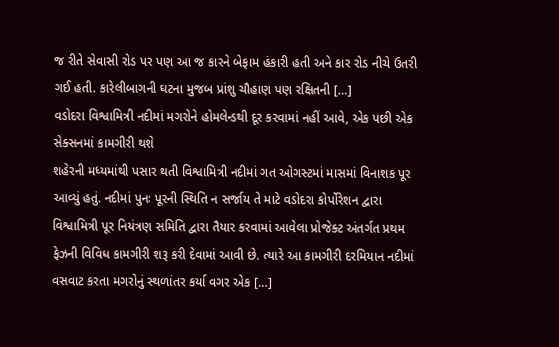જ રીતે સેવાસી રોડ પર પણ આ જ કારને બેફામ હંકારી હતી અને કાર રોડ નીચે ઉતરી ગઈ હતી. કારેલીબાગની ઘટના મુજબ પ્રાંશુ ચૌહાણ પણ રક્ષિતની […]
વડોદરા વિશ્વામિત્રી નદીમાં મગરોને હોમલેન્ડથી દૂર કરવામાં નહીં આવે, એક પછી એક સેક્સનમાં કામગીરી થશે
શહેરની મધ્યમાંથી પસાર થતી વિશ્વામિત્રી નદીમાં ગત ઓગસ્ટમાં માસમાં વિનાશક પૂર આવ્યું હતું. નદીમાં પુનઃ પૂરની સ્થિતિ ન સર્જાય તે માટે વડોદરા કોર્પોરેશન દ્વારા વિશ્વામિત્રી પૂર નિયંત્રણ સમિતિ દ્વારા તૈયાર કરવામાં આવેલા પ્રોજેક્ટ અંતર્ગત પ્રથમ ફેઝની વિવિધ કામગીરી શરૂ કરી દેવામાં આવી છે. ત્યારે આ કામગીરી દરમિયાન નદીમાં વસવાટ કરતા મગરોનું સ્થળાંતર કર્યા વગર એક […]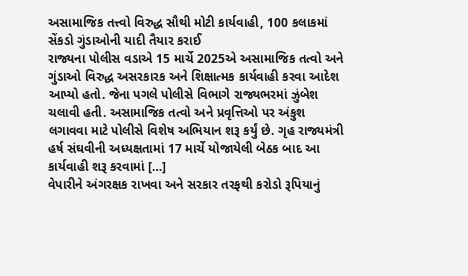અસામાજિક તત્ત્વો વિરુદ્ધ સૌથી મોટી કાર્યવાહી, 100 કલાકમાં સેંકડો ગુંડાઓની યાદી તૈયાર કરાઈ
રાજ્યના પોલીસ વડાએ 15 માર્ચે 2025એ અસામાજિક તત્વો અને ગુંડાઓ વિરુદ્ધ અસરકારક અને શિક્ષાત્મક કાર્યવાહી કરવા આદેશ આપ્યો હતો. જેના પગલે પોલીસે વિભાગે રાજ્યભરમાં ઝુંબેશ ચલાવી હતી. અસામાજિક તત્વો અને પ્રવૃત્તિઓ પર અંકુશ લગાવવા માટે પોલીસે વિશેષ અભિયાન શરૂ કર્યું છે. ગૃહ રાજ્યમંત્રી હર્ષ સંઘવીની અધ્યક્ષતામાં 17 માર્ચે યોજાયેલી બેઠક બાદ આ કાર્યવાહી શરૂ કરવામાં […]
વેપારીને અંગરક્ષક રાખવા અને સરકાર તરફથી કરોડો રૂપિયાનું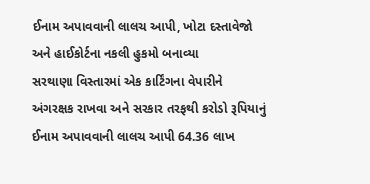ઈનામ અપાવવાની લાલચ આપી, ખોટા દસ્તાવેજો અને હાઈકોર્ટના નકલી હુકમો બનાવ્યા
સરથાણા વિસ્તારમાં એક કાર્ટિંગના વેપારીને અંગરક્ષક રાખવા અને સરકાર તરફથી કરોડો રૂપિયાનું ઈનામ અપાવવાની લાલચ આપી 64.36 લાખ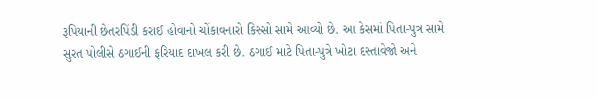રૂપિયાની છેતરપિંડી કરાઈ હોવાનો ચોંકાવનારો કિસ્સો સામે આવ્યો છે. આ કેસમાં પિતા-પુત્ર સામે સુરત પોલીસે ઠગાઈની ફરિયાદ દાખલ કરી છે. ઠગાઈ માટે પિતા-પુત્રે ખોટા દસ્તાવેજો અને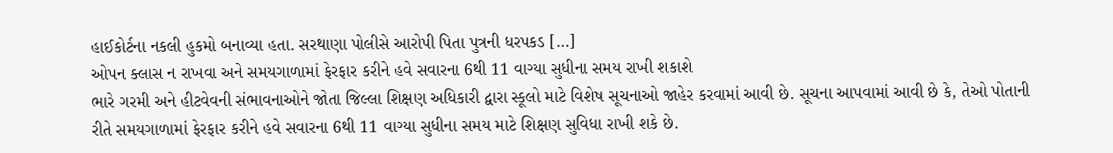હાઈકોર્ટના નકલી હુકમો બનાવ્યા હતા. સરથાણા પોલીસે આરોપી પિતા પુત્રની ધરપકડ […]
ઓપન ક્લાસ ન રાખવા અને સમયગાળામાં ફેરફાર કરીને હવે સવારના 6થી 11 વાગ્યા સુધીના સમય રાખી શકાશે
ભારે ગરમી અને હીટવેવની સંભાવનાઓને જોતા જિલ્લા શિક્ષણ અધિકારી દ્વારા સ્કૂલો માટે વિશેષ સૂચનાઓ જાહેર કરવામાં આવી છે. સૂચના આપવામાં આવી છે કે, તેઓ પોતાની રીતે સમયગાળામાં ફેરફાર કરીને હવે સવારના 6થી 11 વાગ્યા સુધીના સમય માટે શિક્ષણ સુવિધા રાખી શકે છે.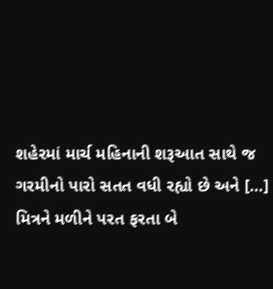શહેરમાં માર્ચ મહિનાની શરૂઆત સાથે જ ગરમીનો પારો સતત વધી રહ્યો છે અને […]
મિત્રને મળીને પરત ફરતા બે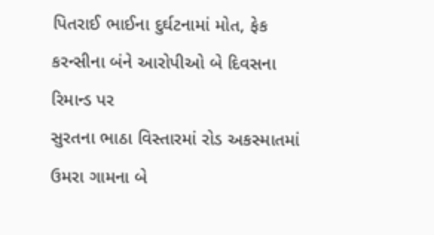પિતરાઈ ભાઈના દુર્ઘટનામાં મોત, ફેક કરન્સીના બંને આરોપીઓ બે દિવસના રિમાન્ડ પર
સુરતના ભાઠા વિસ્તારમાં રોડ અકસ્માતમાં ઉમરા ગામના બે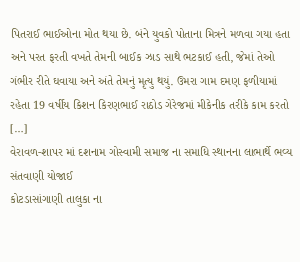પિતરાઈ ભાઈઓના મોત થયા છે. બંને યુવકો પોતાના મિત્રને મળવા ગયા હતા અને પરત ફરતી વખતે તેમની બાઈક ઝાડ સાથે ભટકાઈ હતી, જેમાં તેઓ ગંભીર રીતે ઘવાયા અને અંતે તેમનું મૃત્યુ થયું. ઉમરા ગામ દમણ ફળીયામાં રહેતા 19 વર્ષીય કિશન કિરણભાઈ રાઠોડ ગેરેજમાં મીકેનીક તરીકે કામ કરતો […]
વેરાવળ-શાપર માં દશનામ ગોસ્વામી સમાજ ના સમાધિ સ્થાનના લાભાર્થે ભવ્ય સંતવાણી યોજાઈ
કોટડાસાંગાણી તાલુકા ના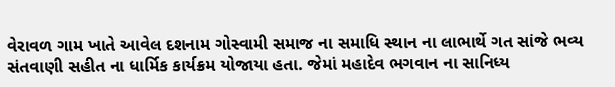વેરાવળ ગામ ખાતે આવેલ દશનામ ગોસ્વામી સમાજ ના સમાધિ સ્થાન ના લાભાર્થે ગત સાંજે ભવ્ય સંતવાણી સહીત ના ધાર્મિક કાર્યક્રમ યોજાયા હતા. જેમાં મહાદેવ ભગવાન ના સાનિધ્ય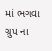માં ભગવા ગ્રુપ ના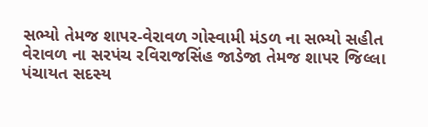સભ્યો તેમજ શાપર-વેરાવળ ગોસ્વામી મંડળ ના સભ્યો સહીત વેરાવળ ના સરપંચ રવિરાજસિંહ જાડેજા તેમજ શાપર જિલ્લા પંચાયત સદસ્ય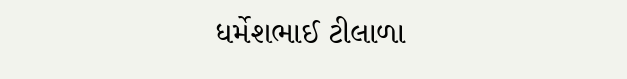ધર્મેશભાઈ ટીલાળા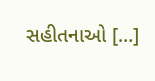સહીતનાઓ […]